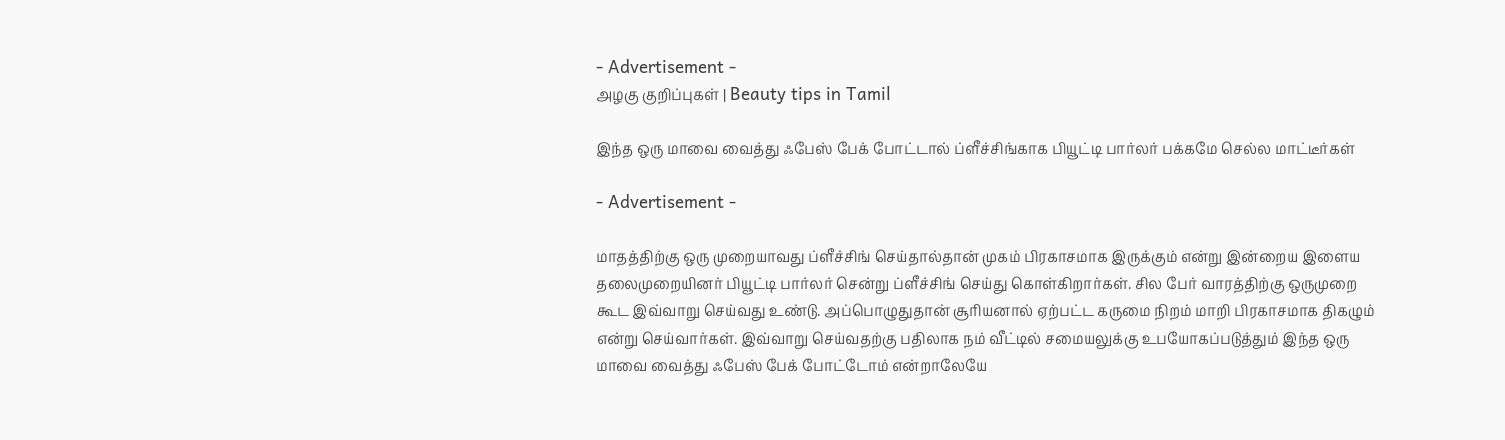- Advertisement -
அழகு குறிப்புகள் | Beauty tips in Tamil

இந்த ஒரு மாவை வைத்து ஃபேஸ் பேக் போட்டால் ப்ளீச்சிங்காக பியூட்டி பார்லர் பக்கமே செல்ல மாட்டீர்கள்

- Advertisement -

மாதத்திற்கு ஒரு முறையாவது ப்ளீச்சிங் செய்தால்தான் முகம் பிரகாசமாக இருக்கும் என்று இன்றைய இளைய தலைமுறையினர் பியூட்டி பார்லர் சென்று ப்ளீச்சிங் செய்து கொள்கிறார்கள். சில பேர் வாரத்திற்கு ஒருமுறை கூட இவ்வாறு செய்வது உண்டு. அப்பொழுதுதான் சூரியனால் ஏற்பட்ட கருமை நிறம் மாறி பிரகாசமாக திகழும் என்று செய்வார்கள். இவ்வாறு செய்வதற்கு பதிலாக நம் வீட்டில் சமையலுக்கு உபயோகப்படுத்தும் இந்த ஒரு மாவை வைத்து ஃபேஸ் பேக் போட்டோம் என்றாலேயே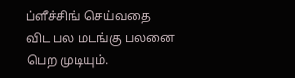ப்ளீச்சிங் செய்வதை விட பல மடங்கு பலனை பெற முடியும்.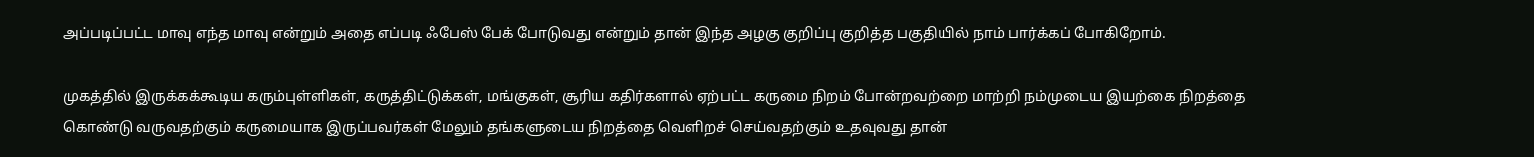அப்படிப்பட்ட மாவு எந்த மாவு என்றும் அதை எப்படி ஃபேஸ் பேக் போடுவது என்றும் தான் இந்த அழகு குறிப்பு குறித்த பகுதியில் நாம் பார்க்கப் போகிறோம்.

முகத்தில் இருக்கக்கூடிய கரும்புள்ளிகள், கருத்திட்டுக்கள், மங்குகள், சூரிய கதிர்களால் ஏற்பட்ட கருமை நிறம் போன்றவற்றை மாற்றி நம்முடைய இயற்கை நிறத்தை கொண்டு வருவதற்கும் கருமையாக இருப்பவர்கள் மேலும் தங்களுடைய நிறத்தை வெளிறச் செய்வதற்கும் உதவுவது தான்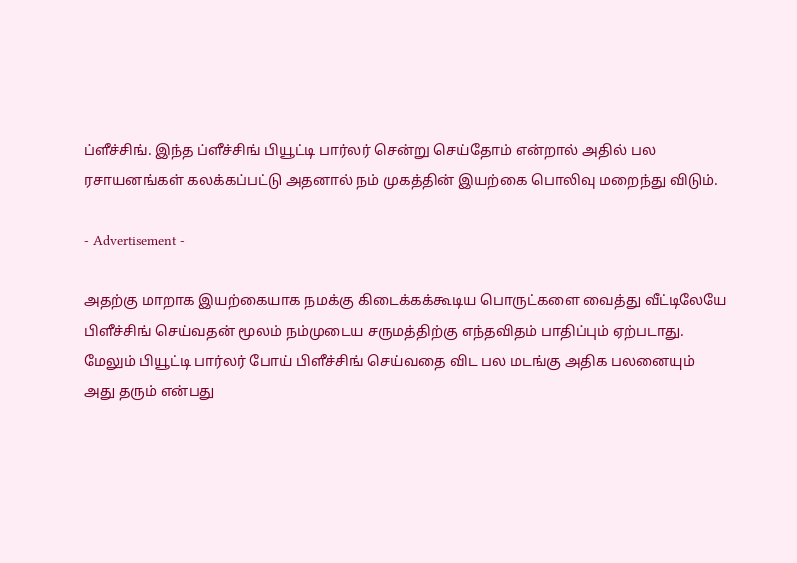ப்ளீச்சிங். இந்த ப்ளீச்சிங் பியூட்டி பார்லர் சென்று செய்தோம் என்றால் அதில் பல ரசாயனங்கள் கலக்கப்பட்டு அதனால் நம் முகத்தின் இயற்கை பொலிவு மறைந்து விடும்.

- Advertisement -

அதற்கு மாறாக இயற்கையாக நமக்கு கிடைக்கக்கூடிய பொருட்களை வைத்து வீட்டிலேயே பிளீச்சிங் செய்வதன் மூலம் நம்முடைய சருமத்திற்கு எந்தவிதம் பாதிப்பும் ஏற்படாது. மேலும் பியூட்டி பார்லர் போய் பிளீச்சிங் செய்வதை விட பல மடங்கு அதிக பலனையும் அது தரும் என்பது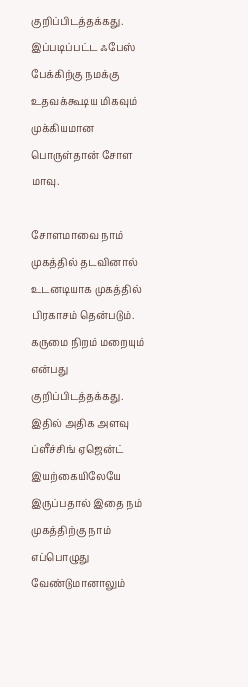குறிப்பிடத்தக்கது. இப்படிப்பட்ட ஃபேஸ் பேக்கிற்கு நமக்கு உதவக்கூடிய மிகவும் முக்கியமான பொருள்தான் சோள மாவு.

சோளமாவை நாம் முகத்தில் தடவினால் உடனடியாக முகத்தில் பிரகாசம் தென்படும். கருமை நிறம் மறையும் என்பது குறிப்பிடத்தக்கது. இதில் அதிக அளவு ப்ளீச்சிங் ஏஜென்ட் இயற்கையிலேயே இருப்பதால் இதை நம் முகத்திற்கு நாம் எப்பொழுது வேண்டுமானாலும்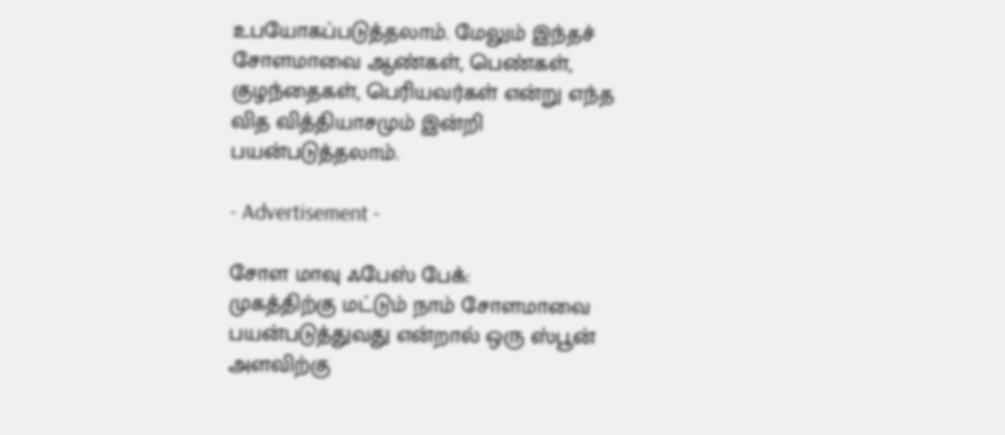உபயோகப்படுத்தலாம். மேலும் இந்தச் சோளமாவை ஆண்கள், பெண்கள், குழந்தைகள், பெரியவர்கள் என்று எந்த வித வித்தியாசமும் இன்றி பயன்படுத்தலாம்.

- Advertisement -

சோள மாவு ஃபேஸ் பேக்:
முகத்திற்கு மட்டும் நாம் சோளமாவை பயன்படுத்துவது என்றால் ஒரு ஸ்பூன் அளவிற்கு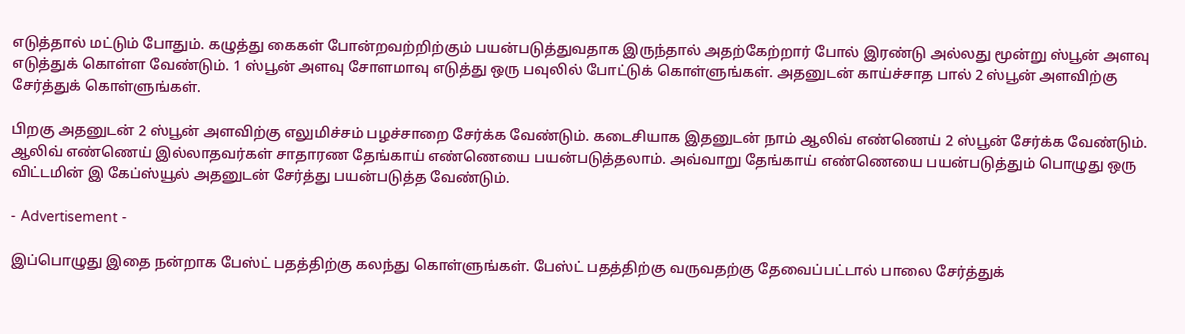எடுத்தால் மட்டும் போதும். கழுத்து கைகள் போன்றவற்றிற்கும் பயன்படுத்துவதாக இருந்தால் அதற்கேற்றார் போல் இரண்டு அல்லது மூன்று ஸ்பூன் அளவு எடுத்துக் கொள்ள வேண்டும். 1 ஸ்பூன் அளவு சோளமாவு எடுத்து ஒரு பவுலில் போட்டுக் கொள்ளுங்கள். அதனுடன் காய்ச்சாத பால் 2 ஸ்பூன் அளவிற்கு சேர்த்துக் கொள்ளுங்கள்.

பிறகு அதனுடன் 2 ஸ்பூன் அளவிற்கு எலுமிச்சம் பழச்சாறை சேர்க்க வேண்டும். கடைசியாக இதனுடன் நாம் ஆலிவ் எண்ணெய் 2 ஸ்பூன் சேர்க்க வேண்டும். ஆலிவ் எண்ணெய் இல்லாதவர்கள் சாதாரண தேங்காய் எண்ணெயை பயன்படுத்தலாம். அவ்வாறு தேங்காய் எண்ணெயை பயன்படுத்தும் பொழுது ஒரு விட்டமின் இ கேப்ஸ்யூல் அதனுடன் சேர்த்து பயன்படுத்த வேண்டும்.

- Advertisement -

இப்பொழுது இதை நன்றாக பேஸ்ட் பதத்திற்கு கலந்து கொள்ளுங்கள். பேஸ்ட் பதத்திற்கு வருவதற்கு தேவைப்பட்டால் பாலை சேர்த்துக்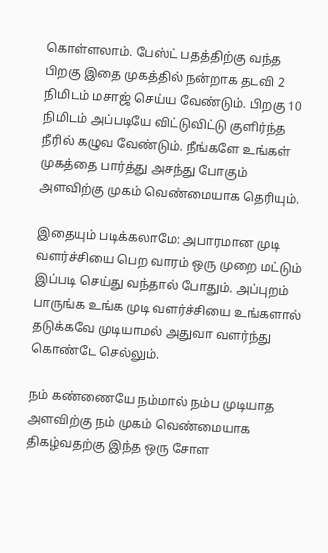கொள்ளலாம். பேஸ்ட் பதத்திற்கு வந்த பிறகு இதை முகத்தில் நன்றாக தடவி 2 நிமிடம் மசாஜ் செய்ய வேண்டும். பிறகு 10 நிமிடம் அப்படியே விட்டுவிட்டு குளிர்ந்த நீரில் கழுவ வேண்டும். நீங்களே உங்கள் முகத்தை பார்த்து அசந்து போகும் அளவிற்கு முகம் வெண்மையாக தெரியும்.

இதையும் படிக்கலாமே: அபாரமான முடி வளர்ச்சியை பெற வாரம் ஒரு முறை மட்டும் இப்படி செய்து வந்தால் போதும். அப்புறம் பாருங்க உங்க முடி வளர்ச்சியை உங்களால் தடுக்கவே முடியாமல் அதுவா வளர்ந்து கொண்டே செல்லும்.

நம் கண்ணையே நம்மால் நம்ப முடியாத அளவிற்கு நம் முகம் வெண்மையாக திகழ்வதற்கு இந்த ஒரு சோள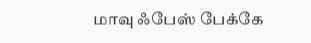மாவு ஃபேஸ் பேக்கே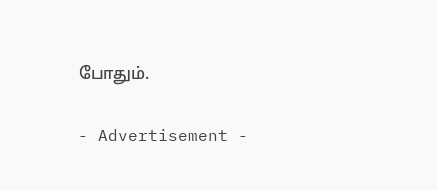போதும்.

- Advertisement -